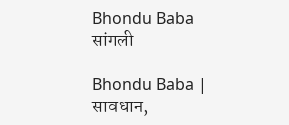Bhondu Baba
सांगली

Bhondu Baba | सावधान,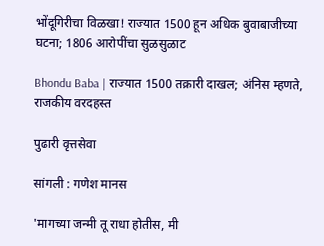भोंदूगिरीचा विळखा! राज्यात 1500 हून अधिक बुवाबाजीच्या घटना; 1806 आरोपींचा सुळसुळाट

Bhondu Baba | राज्यात 1500 तक्रारी दाखल; अंनिस म्हणते, राजकीय वरदहस्त

पुढारी वृत्तसेवा

सांगली : गणेश मानस

'मागच्या जन्मी तू राधा होतीस, मी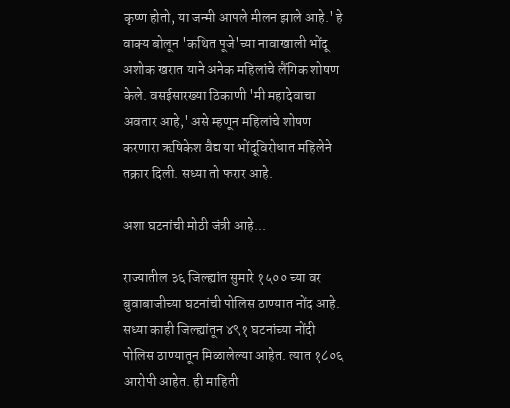कृष्ण होतो, या जन्मी आपले मीलन झाले आहे.' हे वाक्य बोलून 'कथित पूजे'च्या नावाखाली भोंदू अशोक खरात याने अनेक महिलांचे लैंगिक शोषण केले. वसईसारख्या ठिकाणी 'मी महादेवाचा अवतार आहे,' असे म्हणून महिलांचे शोषण करणारा ऋषिकेश वैद्य या भोंदूविरोधात महिलेने तक्रार दिली. सध्या तो फरार आहे.

अशा घटनांची मोठी जंत्री आहे...

राज्यातील ३६ जिल्ह्यांत सुमारे १५०० च्या वर बुवाबाजीच्या घटनांची पोलिस ठाण्यात नोंद आहे. सध्या काही जिल्ह्यांतून ४९१ घटनांच्या नोंदी पोलिस ठाण्यातून मिळालेल्या आहेत. त्यात १८०६ आरोपी आहेत. ही माहिती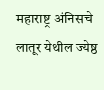महाराष्ट्र अंनिसचे लातूर येथील ज्येष्ठ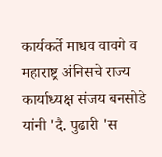कार्यकर्ते माधव वावगे व महाराष्ट्र अंनिसचे राज्य कार्याध्यक्ष संजय बनसोडे यांनी 'दै. पुढारी 'स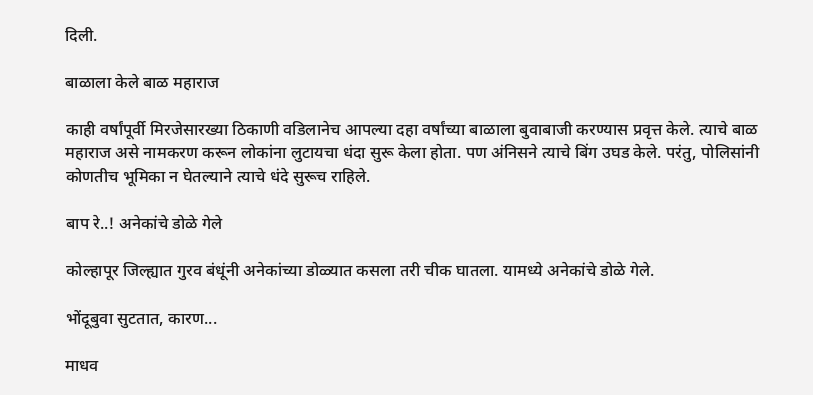दिली.

बाळाला केले बाळ महाराज

काही वर्षांपूर्वी मिरजेसारख्या ठिकाणी वडिलानेच आपल्या दहा वर्षांच्या बाळाला बुवाबाजी करण्यास प्रवृत्त केले. त्याचे बाळ महाराज असे नामकरण करून लोकांना लुटायचा धंदा सुरू केला होता. पण अंनिसने त्याचे बिंग उघड केले. परंतु, पोलिसांनी कोणतीच भूमिका न घेतल्याने त्याचे धंदे सुरूच राहिले.

बाप रे..! अनेकांचे डोळे गेले

कोल्हापूर जिल्ह्यात गुरव बंधूंनी अनेकांच्या डोळ्यात कसला तरी चीक घातला. यामध्ये अनेकांचे डोळे गेले.

भोंदूबुवा सुटतात, कारण...

माधव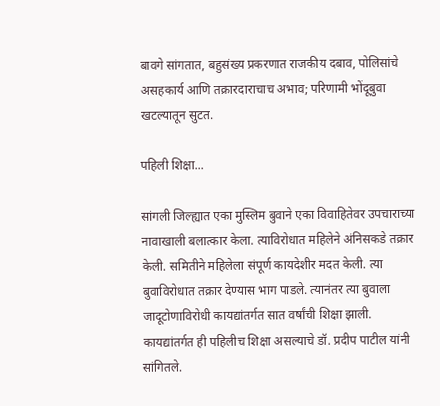बावगे सांगतात, बहुसंख्य प्रकरणात राजकीय दबाव, पोलिसांचे असहकार्य आणि तक्रारदाराचाच अभाव; परिणामी भोंदूबुवा खटल्यातून सुटत.

पहिली शिक्षा...

सांगली जिल्ह्यात एका मुस्लिम बुवाने एका विवाहितेवर उपचाराच्या नावाखाली बलात्कार केला. त्याविरोधात महिलेने अंनिसकडे तक्रार केली. समितीने महिलेला संपूर्ण कायदेशीर मदत केली. त्या बुवाविरोधात तक्रार देण्यास भाग पाडले. त्यानंतर त्या बुवाला जादूटोणाविरोधी कायद्यांतर्गत सात वर्षांची शिक्षा झाली. कायद्यांतर्गत ही पहिलीच शिक्षा असल्याचे डॉ. प्रदीप पाटील यांनी सांगितले.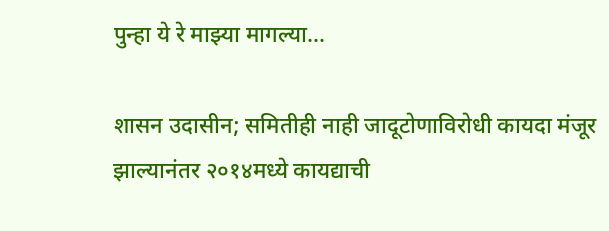पुन्हा ये रे माझ्या मागल्या...

शासन उदासीन; समितीही नाही जादू‌टोणाविरोधी कायदा मंजूर झाल्यानंतर २०१४मध्ये कायद्याची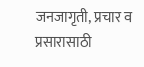जनजागृती, प्रचार व प्रसारासाठी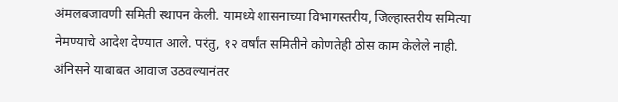अंमलबजावणी समिती स्थापन केली. यामध्ये शासनाच्या विभागस्तरीय, जिल्हास्तरीय समित्या नेमण्याचे आदेश देण्यात आले. परंतु, १२ वर्षांत समितीने कोणतेही ठोस काम केलेले नाही. अंनिसने याबाबत आवाज उठवल्यानंतर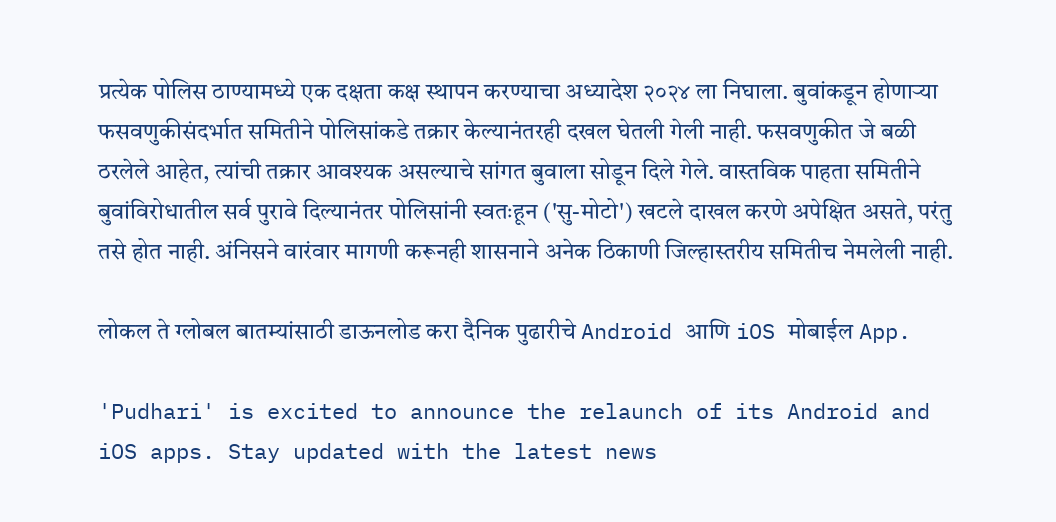प्रत्येक पोलिस ठाण्यामध्ये एक दक्षता कक्ष स्थापन करण्याचा अध्यादेश २०२४ ला निघाला. बुवांकडून होणाऱ्या फसवणुकीसंदर्भात समितीने पोलिसांकडे तक्रार केल्यानंतरही दखल घेतली गेली नाही. फसवणुकीत जे बळी ठरलेले आहेत, त्यांची तक्रार आवश्यक असल्याचे सांगत बुवाला सोडून दिले गेले. वास्तविक पाहता समितीने बुवांविरोधातील सर्व पुरावे दिल्यानंतर पोलिसांनी स्वतःहून ('सु-मोटो') खटले दाखल करणे अपेक्षित असते, परंतु तसे होत नाही. अंनिसने वारंवार मागणी करूनही शासनाने अनेक ठिकाणी जिल्हास्तरीय समितीच नेमलेली नाही.

लोकल ते ग्लोबल बातम्यांसाठी डाऊनलोड करा दैनिक पुढारीचे Android आणि iOS मोबाईल App.

'Pudhari' is excited to announce the relaunch of its Android and iOS apps. Stay updated with the latest news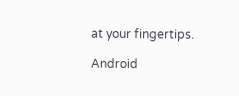at your fingertips.

Android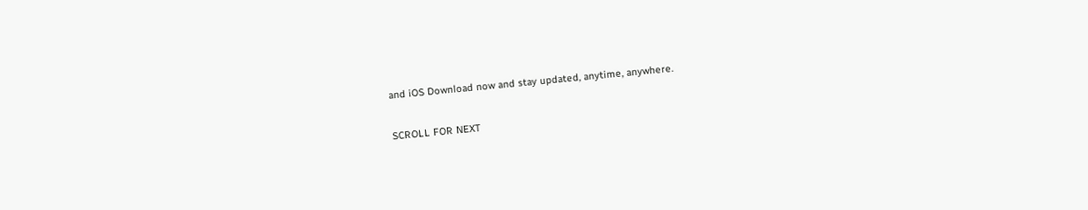and iOS Download now and stay updated, anytime, anywhere.

SCROLL FOR NEXT